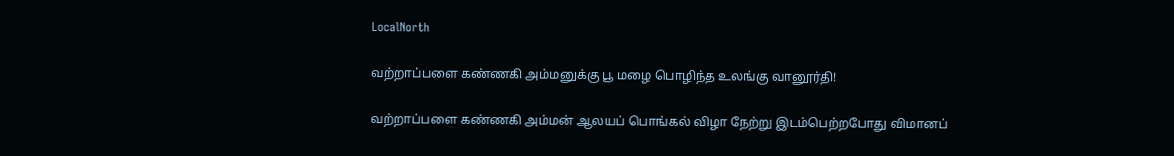LocalNorth

வற்றாப்பளை கண்ணகி அம்மனுக்கு பூ மழை பொழிந்த உலங்கு வானூர்தி!

வற்றாப்பளை கண்ணகி அம்மன் ஆலயப் பொங்கல் விழா நேற்று இடம்பெற்றபோது விமானப்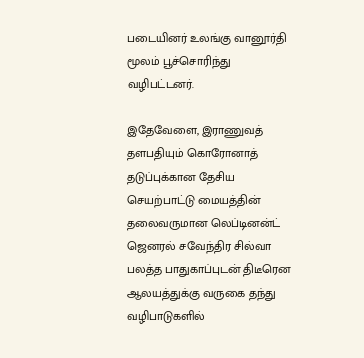படையினர் உலங்கு வானூர்தி மூலம் பூச்சொரிந்து வழிபட்டனர்.

இதேவேளை, இராணுவத் தளபதியும் கொரோனாத் தடுப்புக்கான தேசிய செயற்பாட்டு மையத்தின் தலைவருமான லெப்டினன்ட் ஜெனரல் சவேந்திர சில்வா பலத்த பாதுகாப்புடன் திடீரென ஆலயத்துக்கு வருகை தந்து வழிபாடுகளில்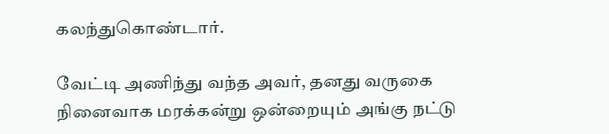கலந்துகொண்டார்.

வேட்டி அணிந்து வந்த அவர், தனது வருகை நினைவாக மரக்கன்று ஒன்றையும் அங்கு நட்டு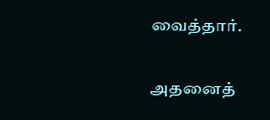வைத்தார்.

அதனைத்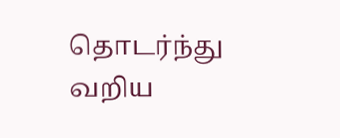தொடர்ந்து வறிய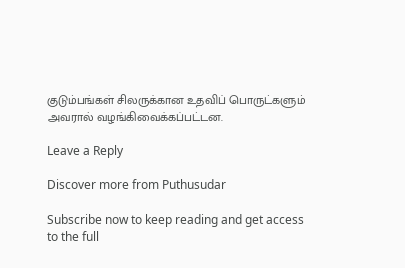குடும்பங்கள் சிலருக்கான உதவிப் பொருட்களும் அவரால் வழங்கிவைக்கப்பட்டன.

Leave a Reply

Discover more from Puthusudar

Subscribe now to keep reading and get access to the full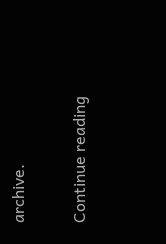archive.

Continue reading